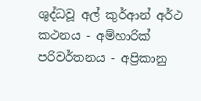ශුද්ධවූ අල් කුර්ආන් අර්ථ කථනය - අම්හාරික් පරිවර්තනය - අප්‍රිකානු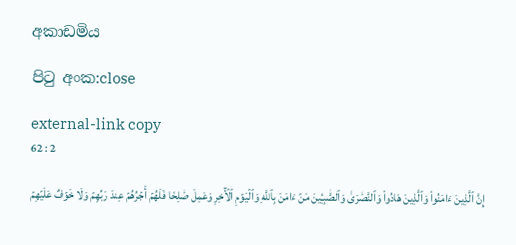අකාඩමිය

පිටු අංක:close

external-link copy
62 : 2

إِنَّ ٱلَّذِينَ ءَامَنُواْ وَٱلَّذِينَ هَادُواْ وَٱلنَّصَٰرَىٰ وَٱلصَّٰبِـِٔينَ مَنۡ ءَامَنَ بِٱللَّهِ وَٱلۡيَوۡمِ ٱلۡأٓخِرِ وَعَمِلَ صَٰلِحٗا فَلَهُمۡ أَجۡرُهُمۡ عِندَ رَبِّهِمۡ وَلَا خَوۡفٌ عَلَيۡهِمۡ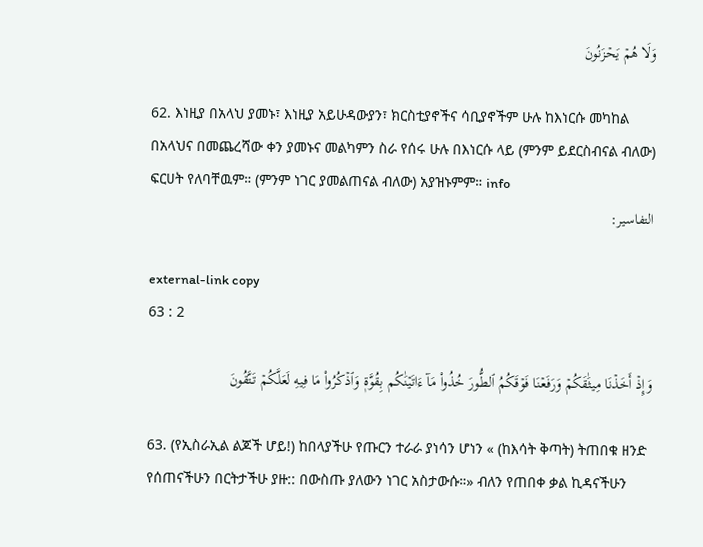وَلَا هُمۡ يَحۡزَنُونَ

62. እነዚያ በአላህ ያመኑ፣ እነዚያ አይሁዳውያን፣ ክርስቲያኖችና ሳቢያኖችም ሁሉ ከእነርሱ መካከል በአላህና በመጨረሻው ቀን ያመኑና መልካምን ስራ የሰሩ ሁሉ በእነርሱ ላይ (ምንም ይደርስብናል ብለው) ፍርሀት የለባቸዉም። (ምንም ነገር ያመልጠናል ብለው) አያዝኑምም። info
التفاسير:

external-link copy
63 : 2

وَإِذۡ أَخَذۡنَا مِيثَٰقَكُمۡ وَرَفَعۡنَا فَوۡقَكُمُ ٱلطُّورَ خُذُواْ مَآ ءَاتَيۡنَٰكُم بِقُوَّةٖ وَٱذۡكُرُواْ مَا فِيهِ لَعَلَّكُمۡ تَتَّقُونَ

63. (የኢስራኢል ልጆች ሆይ!) ከበላያችሁ የጡርን ተራራ ያነሳን ሆነን « (ከእሳት ቅጣት) ትጠበቁ ዘንድ የሰጠናችሁን በርትታችሁ ያዙ:: በውስጡ ያለውን ነገር አስታውሱ።» ብለን የጠበቀ ቃል ኪዳናችሁን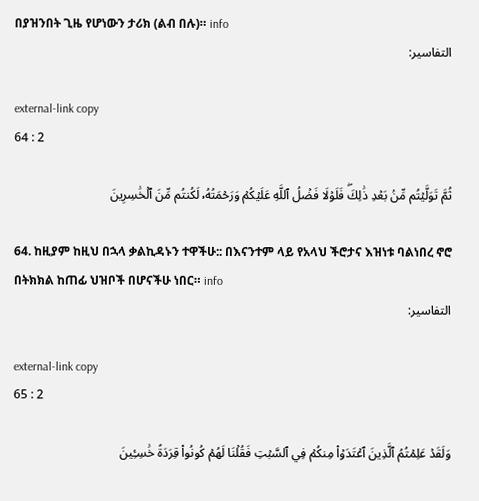በያዝንበት ጊዜ የሆነውን ታሪክ (ልብ በሉ)። info
التفاسير:

external-link copy
64 : 2

ثُمَّ تَوَلَّيۡتُم مِّنۢ بَعۡدِ ذَٰلِكَۖ فَلَوۡلَا فَضۡلُ ٱللَّهِ عَلَيۡكُمۡ وَرَحۡمَتُهُۥ لَكُنتُم مِّنَ ٱلۡخَٰسِرِينَ

64. ከዚያም ከዚህ በኋላ ቃልኪዳኑን ተዋችሁ:: በእናንተም ላይ የአላህ ችሮታና እዝነቱ ባልነበረ ኖሮ በትክክል ከጠፊ ህዝቦች በሆናችሁ ነበር። info
التفاسير:

external-link copy
65 : 2

وَلَقَدۡ عَلِمۡتُمُ ٱلَّذِينَ ٱعۡتَدَوۡاْ مِنكُمۡ فِي ٱلسَّبۡتِ فَقُلۡنَا لَهُمۡ كُونُواْ قِرَدَةً خَٰسِـِٔينَ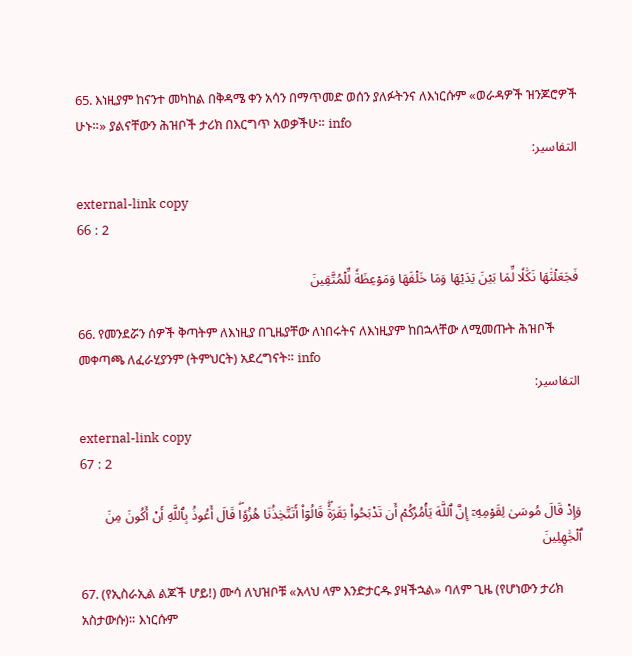65. እነዚያም ከናንተ መካከል በቅዳሜ ቀን አሳን በማጥመድ ወሰን ያለፉትንና ለእነርሱም «ወራዳዎች ዝንጆሮዎች ሁኑ።» ያልናቸውን ሕዝቦች ታሪክ በእርግጥ አወቃችሁ። info
التفاسير:

external-link copy
66 : 2

فَجَعَلۡنَٰهَا نَكَٰلٗا لِّمَا بَيۡنَ يَدَيۡهَا وَمَا خَلۡفَهَا وَمَوۡعِظَةٗ لِّلۡمُتَّقِينَ

66. የመንደሯን ሰዎች ቅጣትም ለእነዚያ በጊዜያቸው ለነበሩትና ለእነዚያም ከበኋላቸው ለሚመጡት ሕዝቦች መቀጣጫ ለፈራሂያንም (ትምህርት) አደረግናት። info
التفاسير:

external-link copy
67 : 2

وَإِذۡ قَالَ مُوسَىٰ لِقَوۡمِهِۦٓ إِنَّ ٱللَّهَ يَأۡمُرُكُمۡ أَن تَذۡبَحُواْ بَقَرَةٗۖ قَالُوٓاْ أَتَتَّخِذُنَا هُزُوٗاۖ قَالَ أَعُوذُ بِٱللَّهِ أَنۡ أَكُونَ مِنَ ٱلۡجَٰهِلِينَ

67. (የኢስራኢል ልጆች ሆይ!) ሙሳ ለህዝቦቹ «አላህ ላም እንድታርዱ ያዛችኋል» ባለም ጊዜ (የሆነውን ታሪክ አስታውሱ)። እነርሱም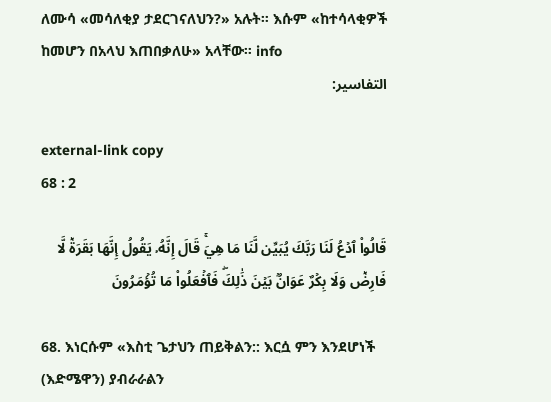ለሙሳ «መሳለቂያ ታደርገናለህን?» አሉት። እሱም «ከተሳላቂዎች ከመሆን በአላህ እጠበቃለሁ» አላቸው። info
التفاسير:

external-link copy
68 : 2

قَالُواْ ٱدۡعُ لَنَا رَبَّكَ يُبَيِّن لَّنَا مَا هِيَۚ قَالَ إِنَّهُۥ يَقُولُ إِنَّهَا بَقَرَةٞ لَّا فَارِضٞ وَلَا بِكۡرٌ عَوَانُۢ بَيۡنَ ذَٰلِكَۖ فَٱفۡعَلُواْ مَا تُؤۡمَرُونَ

68. እነርሱም «እስቲ ጌታህን ጠይቅልን:: እርሷ ምን እንደሆነች (እድሜዋን) ያብራራልን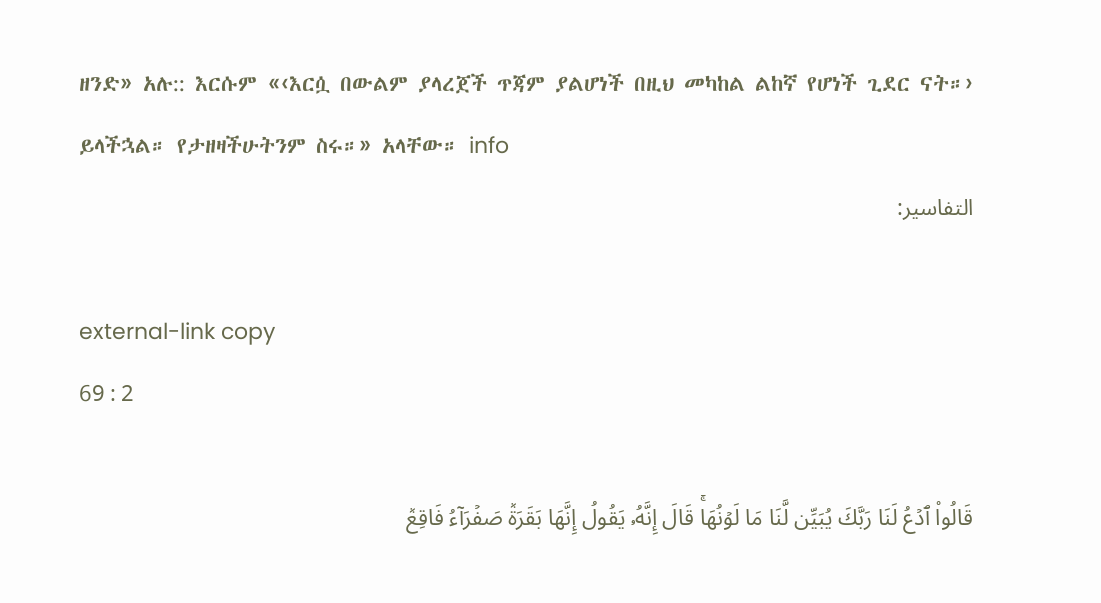ዘንድ» አሉ:: እርሱም «‹እርሷ በውልም ያላረጀች ጥጃም ያልሆነች በዚህ መካከል ልከኛ የሆነች ጊደር ናት።› ይላችኋል። የታዘዛችሁትንም ስሩ።» አላቸው። info
التفاسير:

external-link copy
69 : 2

قَالُواْ ٱدۡعُ لَنَا رَبَّكَ يُبَيِّن لَّنَا مَا لَوۡنُهَاۚ قَالَ إِنَّهُۥ يَقُولُ إِنَّهَا بَقَرَةٞ صَفۡرَآءُ فَاقِعٞ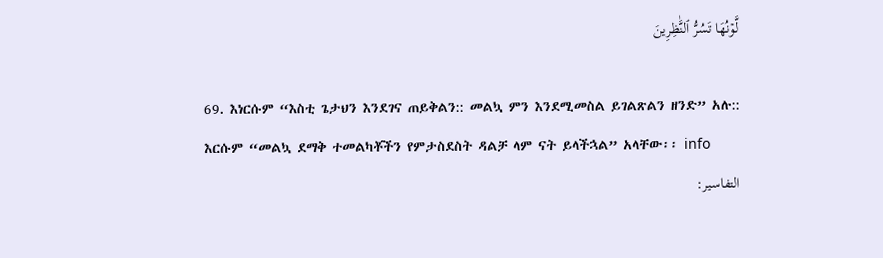لَّوۡنُهَا تَسُرُّ ٱلنَّٰظِرِينَ

69. እነርሱም “እስቲ ጌታህን እንደገና ጠይቅልን:: መልኳ ምን እንደሚመስል ይገልጽልን ዘንድ” አሉ:: እርሱም “መልኳ ደማቅ ተመልካቾችን የምታስደስት ዳልቻ ላም ናት ይላችኋል” አላቸው፡፡ info
التفاسير: